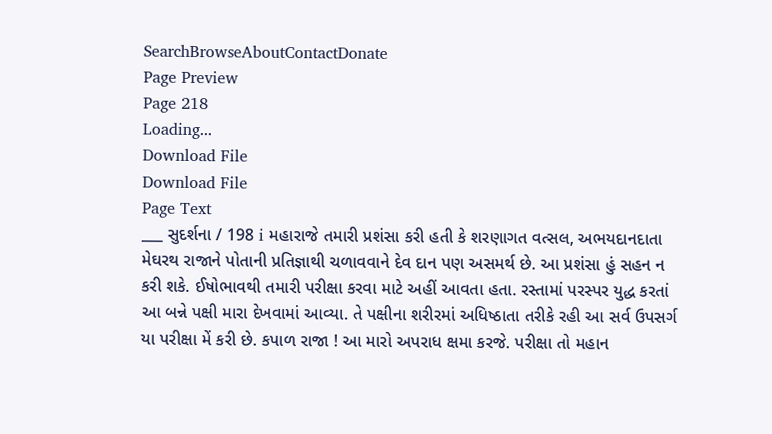SearchBrowseAboutContactDonate
Page Preview
Page 218
Loading...
Download File
Download File
Page Text
___ સુદર્શના / 198 i મહારાજે તમારી પ્રશંસા કરી હતી કે શરણાગત વત્સલ, અભયદાનદાતા મેઘરથ રાજાને પોતાની પ્રતિજ્ઞાથી ચળાવવાને દેવ દાન પણ અસમર્થ છે. આ પ્રશંસા હું સહન ન કરી શકે. ઈષોભાવથી તમારી પરીક્ષા કરવા માટે અહીં આવતા હતા. રસ્તામાં પરસ્પર યુદ્ધ કરતાં આ બન્ને પક્ષી મારા દેખવામાં આવ્યા. તે પક્ષીના શરીરમાં અધિષ્ઠાતા તરીકે રહી આ સર્વ ઉપસર્ગ યા પરીક્ષા મેં કરી છે. કપાળ રાજા ! આ મારો અપરાધ ક્ષમા કરજે. પરીક્ષા તો મહાન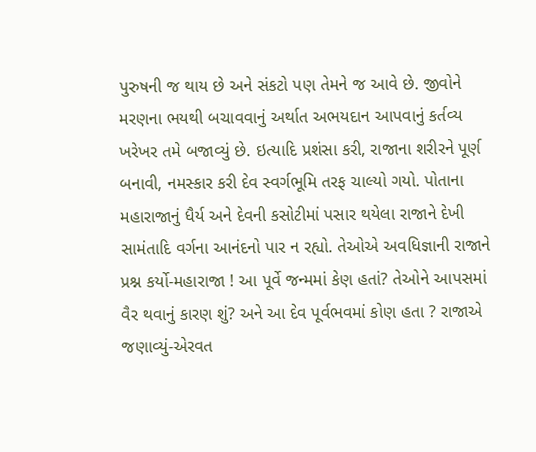પુરુષની જ થાય છે અને સંકટો પણ તેમને જ આવે છે. જીવોને મરણના ભયથી બચાવવાનું અર્થાત અભયદાન આપવાનું કર્તવ્ય ખરેખર તમે બજાવ્યું છે. ઇત્યાદિ પ્રશંસા કરી, રાજાના શરીરને પૂર્ણ બનાવી, નમસ્કાર કરી દેવ સ્વર્ગભૂમિ તરફ ચાલ્યો ગયો. પોતાના મહારાજાનું ધૈર્ય અને દેવની કસોટીમાં પસાર થયેલા રાજાને દેખી સામંતાદિ વર્ગના આનંદનો પાર ન રહ્યો. તેઓએ અવધિજ્ઞાની રાજાને પ્રશ્ન કર્યો-મહારાજા ! આ પૂર્વે જન્મમાં કેણ હતાં? તેઓને આપસમાં વૈર થવાનું કારણ શું? અને આ દેવ પૂર્વભવમાં કોણ હતા ? રાજાએ જણાવ્યું-એરવત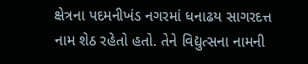ક્ષેત્રના પદમનીખંડ નગરમાં ધનાઢય સાગરદત્ત નામ શેઠ રહેતો હતો. તેને વિદ્યુત્સના નામની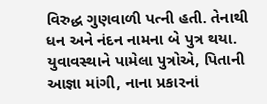વિરુદ્ધ ગુણવાળી પત્ની હતી. તેનાથી ધન અને નંદન નામના બે પુત્ર થયા. યુવાવસ્થાને પામેલા પુત્રોએ, પિતાની આજ્ઞા માંગી, નાના પ્રકારનાં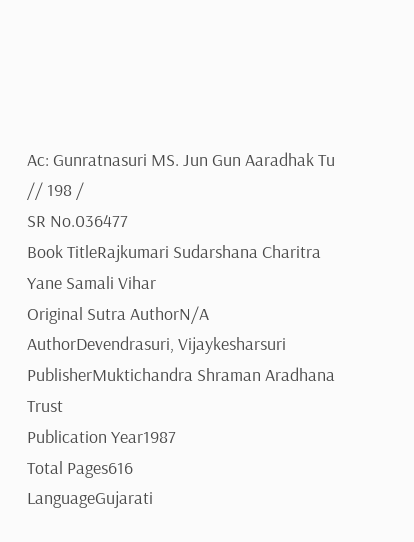Ac: Gunratnasuri MS. Jun Gun Aaradhak Tu // 198 /
SR No.036477
Book TitleRajkumari Sudarshana Charitra Yane Samali Vihar
Original Sutra AuthorN/A
AuthorDevendrasuri, Vijaykesharsuri
PublisherMuktichandra Shraman Aradhana Trust
Publication Year1987
Total Pages616
LanguageGujarati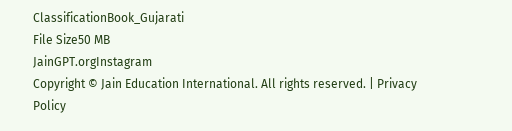ClassificationBook_Gujarati
File Size50 MB
JainGPT.orgInstagram
Copyright © Jain Education International. All rights reserved. | Privacy Policy